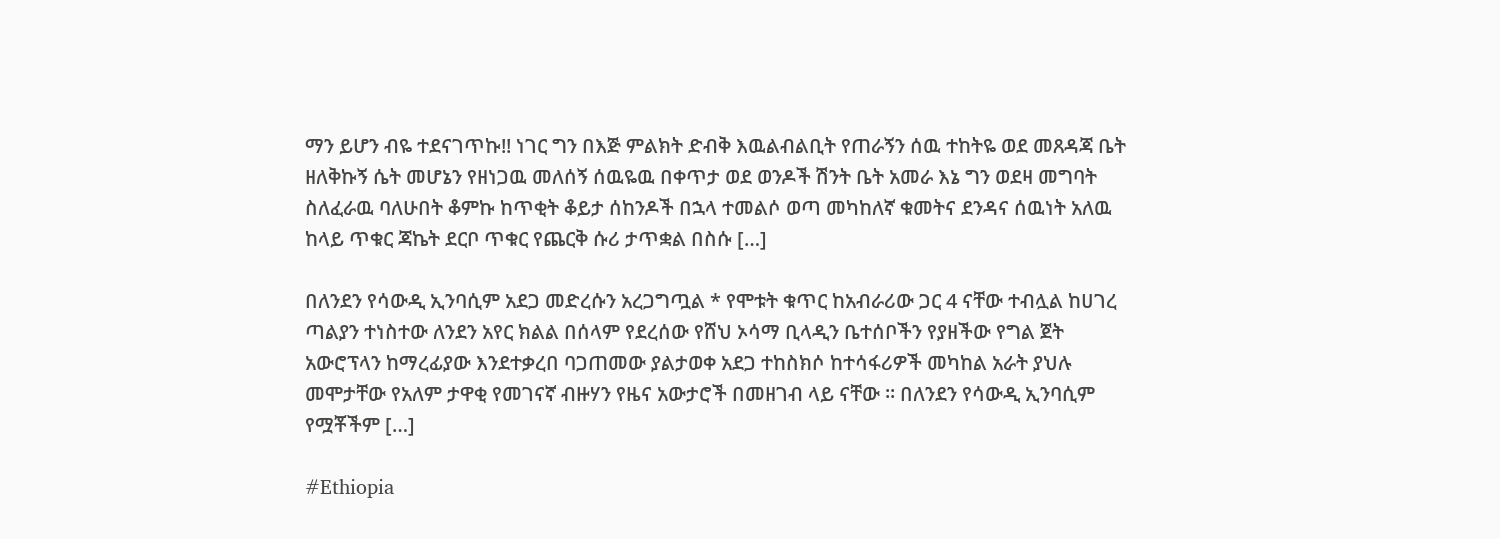ማን ይሆን ብዬ ተደናገጥኩ!! ነገር ግን በእጅ ምልክት ድብቅ እዉልብልቢት የጠራኝን ሰዉ ተከትዬ ወደ መጸዳጃ ቤት ዘለቅኩኝ ሴት መሆኔን የዘነጋዉ መለሰኝ ሰዉዬዉ በቀጥታ ወደ ወንዶች ሽንት ቤት አመራ እኔ ግን ወደዛ መግባት ስለፈራዉ ባለሁበት ቆምኩ ከጥቂት ቆይታ ሰከንዶች በኋላ ተመልሶ ወጣ መካከለኛ ቁመትና ደንዳና ሰዉነት አለዉ ከላይ ጥቁር ጃኬት ደርቦ ጥቁር የጨርቅ ሱሪ ታጥቋል በስሱ […]

በለንደን የሳውዲ ኢንባሲም አደጋ መድረሱን አረጋግጧል * የሞቱት ቁጥር ከአብራሪው ጋር 4 ናቸው ተብሏል ከሀገረ ጣልያን ተነስተው ለንደን አየር ክልል በሰላም የደረሰው የሸህ ኦሳማ ቢላዲን ቤተሰቦችን የያዘችው የግል ጀት አውሮፕላን ከማረፊያው እንደተቃረበ ባጋጠመው ያልታወቀ አደጋ ተከስክሶ ከተሳፋሪዎች መካከል አራት ያህሉ መሞታቸው የአለም ታዋቂ የመገናኛ ብዙሃን የዜና አውታሮች በመዘገብ ላይ ናቸው ። በለንደን የሳውዲ ኢንባሲም የሟቾችም […]

#Ethiopia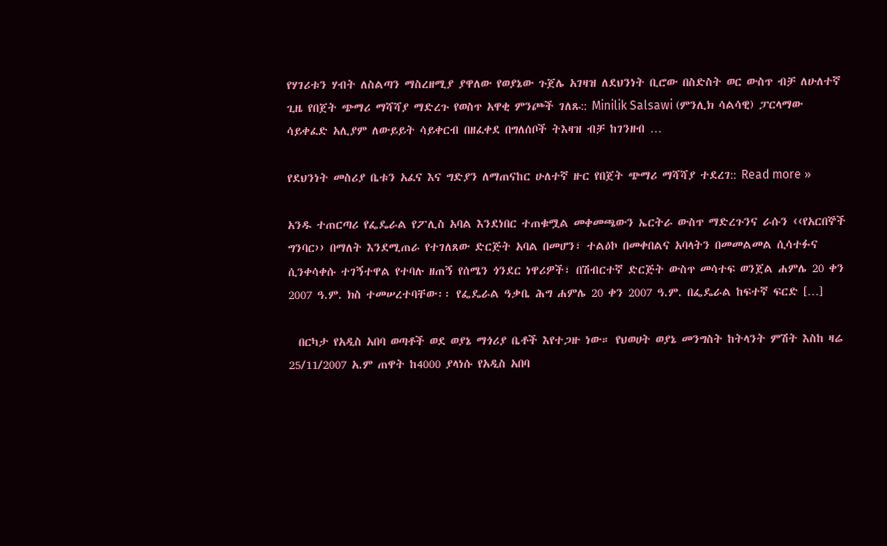የሃገሪቱን ሃብት ለስልጣን ማስረዘሚያ ያዋለው የወያኔው ጉጀሌ አገዛዝ ለደህንነት ቢሮው በስድስት ወር ውስጥ ብቻ ለሁለተኛ ጊዜ የበጀት ጭማሪ ማሻሻያ ማድረጉ የወስጥ አዋቂ ምንጮች ገለጹ:: Minilik Salsawi (ምንሊክ ሳልሳዊ) ፓርላማው ሳይቀፈድ አሊያም ለውይይት ሳይቀርብ በዘፈቀደ በግለሰቦች ትእዛዝ ብቻ ከገንዘብ …

የደህንነት መስሪያ ቤቱን አፈና እና ግድያን ለማጠናከር ሁለተኛ ዙር የበጀት ጭማሪ ማሻሻያ ተደረገ:: Read more »

አንዱ ተጠርጣሪ የፌዴራል የፖሊስ አባል እንደነበር ተጠቁሟል መቀመጫውን ኤርትራ ውስጥ ማድረጉንና ራሱን ‹‹የአርበኞች ግንባር›› በማለት እንደሚጠራ የተገለጸው ድርጅት አባል በመሆን፣ ተልዕኮ በመቀበልና አባላትን በመመልመል ሲሳተፉና ሲንቀሳቀሱ ተገኝተዋል የተባሉ ዘጠኝ የሰሜን ጎንደር ነዋሪዎች፣ በሽብርተኛ ድርጅት ውስጥ መሳተፍ ወንጀል ሐምሌ 20 ቀን 2007 ዓ.ም. ክስ ተመሠረተባቸው፡፡ የፌዴራል ዓቃቤ ሕግ ሐምሌ 20 ቀን 2007 ዓ.ም. በፌዴራል ከፍተኛ ፍርድ […]

  በርካታ የአዲስ አበባ ወጣቶች ወደ ወያኔ ማጎሪያ ቤቶች እየተጋዙ ነው። የህወሀት ወያኔ መንግስት ከትላንት ምሽት እስከ ዛሬ 25/11/2007 አ.ም ጠዋት ከ4000 ያላነሱ የአዲስ አበባ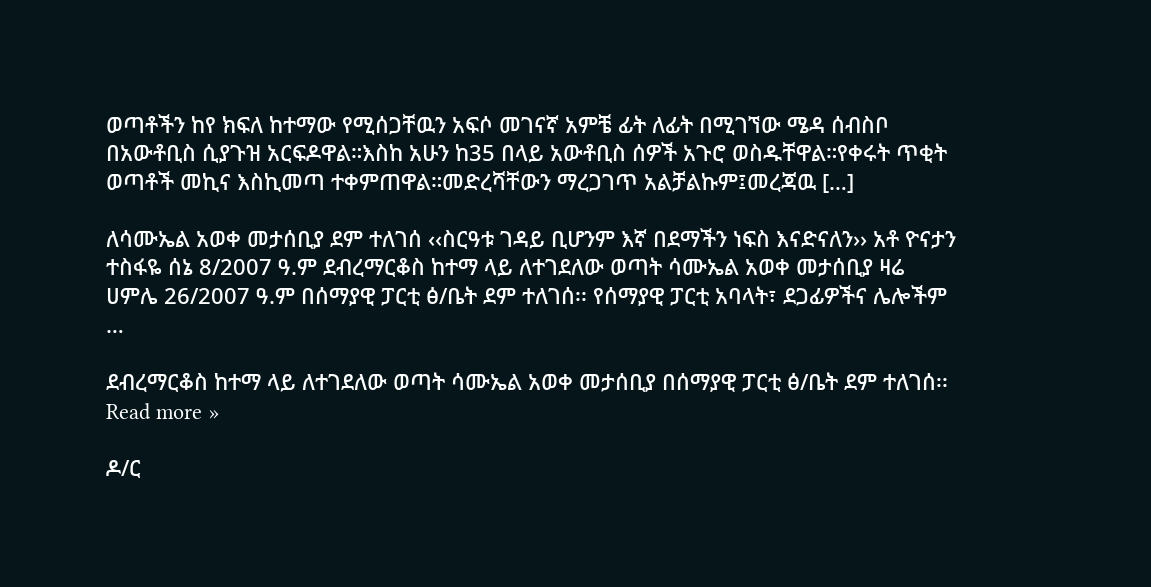ወጣቶችን ከየ ክፍለ ከተማው የሚሰጋቸዉን አፍሶ መገናኛ አምቼ ፊት ለፊት በሚገኘው ሜዳ ሰብስቦ በአውቶቢስ ሲያጉዝ አርፍዶዋል።እስከ አሁን ከ35 በላይ አውቶቢስ ሰዎች አጉሮ ወስዱቸዋል።የቀሩት ጥቂት ወጣቶች መኪና እስኪመጣ ተቀምጠዋል።መድረሻቸውን ማረጋገጥ አልቻልኩም፤መረጃዉ […]

ለሳሙኤል አወቀ መታሰቢያ ደም ተለገሰ ‹‹ስርዓቱ ገዳይ ቢሆንም እኛ በደማችን ነፍስ እናድናለን›› አቶ ዮናታን ተስፋዬ ሰኔ 8/2007 ዓ.ም ደብረማርቆስ ከተማ ላይ ለተገደለው ወጣት ሳሙኤል አወቀ መታሰቢያ ዛሬ ሀምሌ 26/2007 ዓ.ም በሰማያዊ ፓርቲ ፅ/ቤት ደም ተለገሰ፡፡ የሰማያዊ ፓርቲ አባላት፣ ደጋፊዎችና ሌሎችም …

ደብረማርቆስ ከተማ ላይ ለተገደለው ወጣት ሳሙኤል አወቀ መታሰቢያ በሰማያዊ ፓርቲ ፅ/ቤት ደም ተለገሰ፡፡ Read more »

ዶ/ር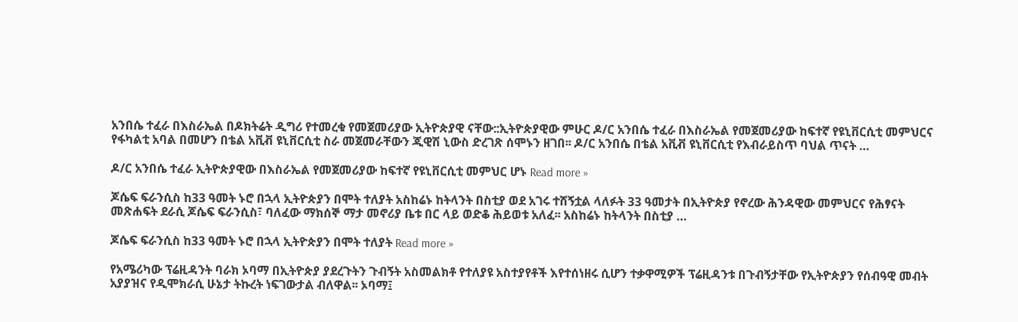አንበሴ ተፈራ በእስራኤል በዶክትሬት ዲግሪ የተመረቁ የመጀመሪያው ኢትዮጵያዊ ናቸው::ኢትዮጵያዊው ምሁር ዶ/ር አንበሴ ተፈራ በእስራኤል የመጀመሪያው ከፍተኛ የዩኒቨርሲቲ መምህርና የፋካልቲ አባል በመሆን በቴል አቪቭ ዩኒቨርሲቲ ስራ መጀመራቸውን ጂዊሽ ኒውስ ድረገጽ ሰሞኑን ዘገበ፡፡ ዶ/ር አንበሴ በቴል አቪቭ ዩኒቨርሲቲ የእብራይስጥ ባህል ጥናት …

ዶ/ር አንበሴ ተፈራ ኢትዮጵያዊው በእስራኤል የመጀመሪያው ከፍተኛ የዩኒቨርሲቲ መምህር ሆኑ Read more »

ጆሴፍ ፍራንሲስ ከ33 ዓመት ኑሮ በኋላ ኢትዮጵያን በሞት ተለያት አስከሬኑ ከትላንት በስቲያ ወደ አገሩ ተሸኝቷል ላለፉት 33 ዓመታት በኢትዮጵያ የኖረው ሕንዳዊው መምህርና የሕፃናት መጽሐፍት ደራሲ ጆሴፍ ፍራንሲስ፣ ባለፈው ማክሰኞ ማታ መኖሪያ ቤቱ በር ላይ ወድቆ ሕይወቱ አለፈ፡፡ አስከሬኑ ከትላንት በስቲያ …

ጆሴፍ ፍራንሲስ ከ33 ዓመት ኑሮ በኋላ ኢትዮጵያን በሞት ተለያት Read more »

የአሜሪካው ፕሬዚዳንት ባራክ ኦባማ በኢትዮጵያ ያደረጉትን ጉብኝት አስመልክቶ የተለያዩ አስተያየቶች እየተሰነዘሩ ሲሆን ተቃዋሚዎች ፕሬዚዳንቱ በጉብኝታቸው የኢትዮጵያን የሰብዓዊ መብት አያያዝና የዲሞክራሲ ሁኔታ ትኩረት ነፍገውታል ብለዋል፡፡ ኦባማ፤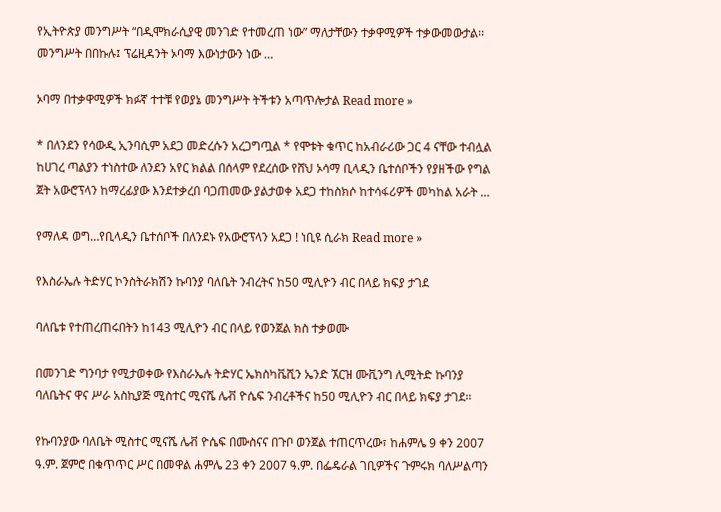የኢትዮጵያ መንግሥት “በዲሞክራሲያዊ መንገድ የተመረጠ ነው” ማለታቸውን ተቃዋሚዎች ተቃውመውታል፡፡ መንግሥት በበኩሉ፤ ፕሬዚዳንት ኦባማ እውነታውን ነው …

ኦባማ በተቃዋሚዎች ክፉኛ ተተቹ የወያኔ መንግሥት ትችቱን አጣጥሎታል Read more »

* በለንደን የሳውዲ ኢንባሲም አደጋ መድረሱን አረጋግጧል * የሞቱት ቁጥር ከአብራሪው ጋር 4 ናቸው ተብሏል ከሀገረ ጣልያን ተነስተው ለንደን አየር ክልል በሰላም የደረሰው የሸህ ኦሳማ ቢላዲን ቤተሰቦችን የያዘችው የግል ጀት አውሮፕላን ከማረፊያው እንደተቃረበ ባጋጠመው ያልታወቀ አደጋ ተከስክሶ ከተሳፋሪዎች መካከል አራት …

የማለዳ ወግ…የቢላዲን ቤተሰቦች በለንደኑ የአውሮፕላን አደጋ ! ነቢዩ ሲራክ Read more »

የእስራኤሉ ትድሃር ኮንስትራክሽን ኩባንያ ባለቤት ንብረትና ከ50 ሚሊዮን ብር በላይ ክፍያ ታገደ

ባለቤቱ የተጠረጠሩበትን ከ143 ሚሊዮን ብር በላይ የወንጀል ክስ ተቃወሙ

በመንገድ ግንባታ የሚታወቀው የእስራኤሉ ትድሃር ኤክስካቬሺን ኤንድ ኧርዝ ሙቪንግ ሊሚትድ ኩባንያ ባለቤትና ዋና ሥራ አስኪያጅ ሚስተር ሚናሼ ሌቭ ዮሴፍ ንብረቶችና ከ50 ሚሊዮን ብር በላይ ክፍያ ታገደ፡፡

የኩባንያው ባለቤት ሚስተር ሚናሼ ሌቭ ዮሴፍ በሙስናና በጉቦ ወንጀል ተጠርጥረው፣ ከሐምሌ 9 ቀን 2007 ዓ.ም. ጀምሮ በቁጥጥር ሥር በመዋል ሐምሌ 23 ቀን 2007 ዓ.ም. በፌዴራል ገቢዎችና ጉምሩክ ባለሥልጣን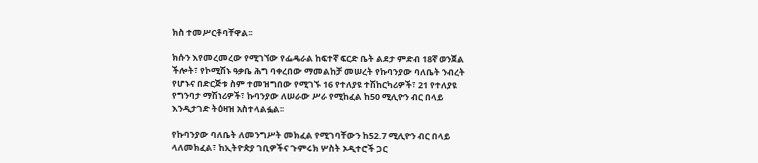ክስ ተመሥርቶባቸዋል፡፡

ክሱን እየመረመረው የሚገኘው የፌዴራል ከፍተኛ ፍርድ ቤት ልደታ ምድብ 18ኛ ወንጀል ችሎት፣ የኮሚሽኑ ዓቃቤ ሕግ ባቀረበው ማመልከቻ መሠረት የኩባንያው ባለቤት ንብረት የሆኑና በድርጅቱ ስም ተመዝግበው የሚገኙ 16 የተለያዩ ተሽከርካሪዎች፣ 21 የተለያዩ የግንባታ ማሽነሪዎች፣ ኩባንያው ለሠራው ሥራ የሚከፈል ከ50 ሚሊዮን ብር በላይ እንዲታገድ ትዕዛዝ አስተላልፏል፡፡

የኩባንያው ባለቤት ለመንግሥት መክፈል የሚገባቸውን ከ52.7 ሚሊዮን ብር በላይ ላለመክፈል፣ ከኢትዮጵያ ገቢዎችና ጉምሩክ ሦስት ኦዲተሮች ጋር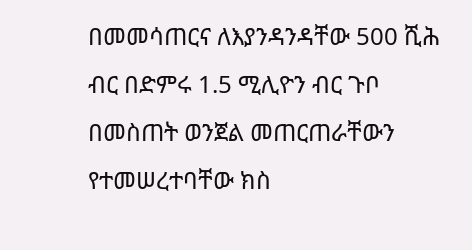በመመሳጠርና ለእያንዳንዳቸው 500 ሺሕ ብር በድምሩ 1.5 ሚሊዮን ብር ጉቦ በመስጠት ወንጀል መጠርጠራቸውን የተመሠረተባቸው ክስ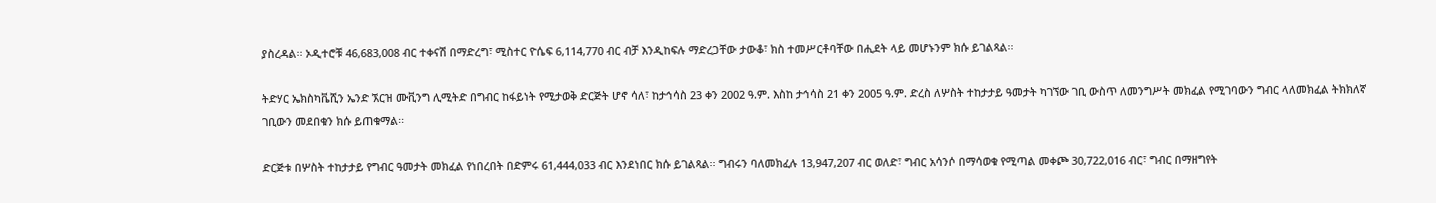ያስረዳል፡፡ ኦዲተሮቹ 46,683,008 ብር ተቀናሽ በማድረግ፣ ሚስተር ዮሴፍ 6,114,770 ብር ብቻ እንዲከፍሉ ማድረጋቸው ታውቆ፣ ክስ ተመሥርቶባቸው በሒደት ላይ መሆኑንም ክሱ ይገልጻል፡፡

ትድሃር ኤክስካቬሺን ኤንድ ኧርዝ ሙቪንግ ሊሚትድ በግብር ከፋይነት የሚታወቅ ድርጅት ሆኖ ሳለ፣ ከታኅሳስ 23 ቀን 2002 ዓ.ም. እስከ ታኅሳስ 21 ቀን 2005 ዓ.ም. ድረስ ለሦስት ተከታታይ ዓመታት ካገኘው ገቢ ውስጥ ለመንግሥት መክፈል የሚገባውን ግብር ላለመክፈል ትክክለኛ ገቢውን መደበቁን ክሱ ይጠቁማል፡፡

ድርጅቱ በሦስት ተከታታይ የግብር ዓመታት መክፈል የነበረበት በድምሩ 61,444,033 ብር እንደነበር ክሱ ይገልጻል፡፡ ግብሩን ባለመክፈሉ 13,947,207 ብር ወለድ፣ ግብር አሳንሶ በማሳወቁ የሚጣል መቀጮ 30,722,016 ብር፣ ግብር በማዘግየት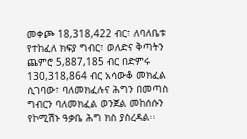መቀጮ 18,318,422 ብር፣ ለባለቤቱ የተከፈለ ክፍያ ግብር፣ ወለድና ቅጣትን ጨምሮ 5,887,185 ብር በድምሩ 130,318,864 ብር አሳውቆ መክፈል ሲገባው፣ ባለመክፈሉና ሕግን በመጣስ ግብርን ባለመክፈል ወንጀል መከሰሱን የኮሚሽኑ ዓቃቤ ሕግ ክስ ያስረዳል፡፡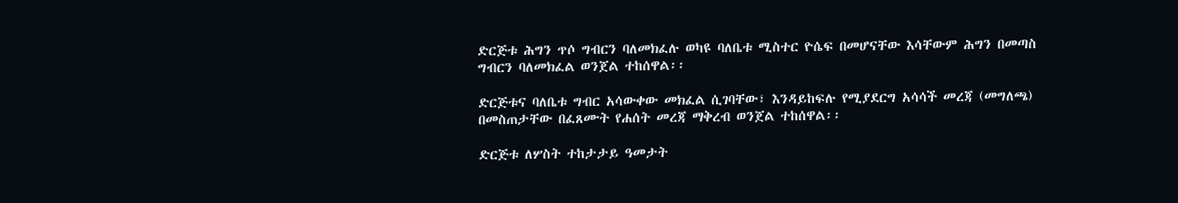ድርጅቱ ሕግን ጥሶ ግብርን ባለመክፈሉ ወካዩ ባለቤቱ ሚስተር ዮሴፍ በመሆናቸው እሳቸውም ሕግን በመጣስ ግብርን ባለመክፈል ወንጀል ተከሰዋል፡፡

ድርጅቱና ባለቤቱ ግብር አሳውቀው መክፈል ሲገባቸው፣ እንዳይከፍሉ የሚያደርግ አሳሳች መረጃ (መግለጫ) በመስጠታቸው በፈጸሙት የሐሰት መረጃ ማቅረብ ወንጀል ተከሰዋል፡፡

ድርጅቱ ለሦስት ተከታታይ ዓመታት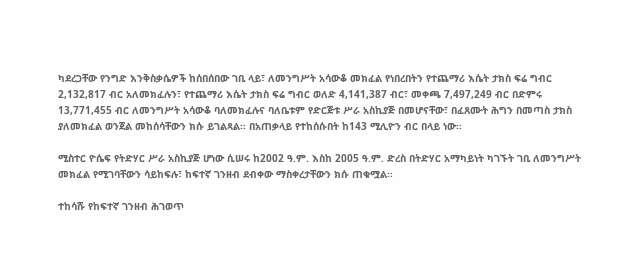ካደረጋቸው የንግድ እንቅስቃሴዎች ከሰበሰበው ገቢ ላይ፣ ለመንግሥት አሳውቆ መክፈል የነበረበትን የተጨማሪ እሴት ታክስ ፍሬ ግብር 2,132,817 ብር አለመክፈሉን፣ የተጨማሪ እሴት ታክስ ፍሬ ግብር ወለድ 4,141,387 ብር፣ መቀጫ 7,497,249 ብር በድምሩ 13,771,455 ብር ለመንግሥት አሳውቆ ባለመክፈሉና ባለቤቱም የድርጅቱ ሥራ አስኪያጅ በመሆናቸው፣ በፈጸሙት ሕግን በመጣስ ታክስ ያለመክፈል ወንጀል መከሰሳቸውን ክሱ ይገልጻል፡፡ በአጠቃላይ የተከሰሱበት ከ143 ሚሊዮን ብር በላይ ነው፡፡

ሚስተር ዮሴፍ የትድሃር ሥራ አስኪያጅ ሆነው ሲሠሩ ከ2002 ዓ.ም. እስከ 2005 ዓ.ም. ድረስ በትድሃር አማካይነት ካገኙት ገቢ ለመንግሥት መክፈል የሚገባቸውን ሳይከፍሉ፣ ከፍተኛ ገንዘብ ደብቀው ማስቀረታቸውን ክሱ ጠቁሟል፡፡

ተከሳሹ የከፍተኛ ገንዘብ ሕገወጥ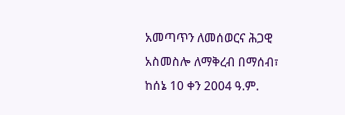አመጣጥን ለመሰወርና ሕጋዊ አስመስሎ ለማቅረብ በማሰብ፣ ከሰኔ 10 ቀን 2004 ዓ.ም.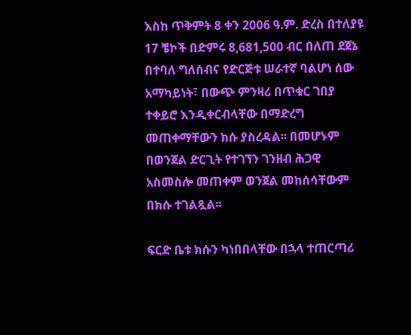እስከ ጥቅምት 8 ቀን 2006 ዓ.ም. ድረስ በተለያዩ 17 ቼኮች በድምሩ 8,681,500 ብር በለጠ ደጀኔ በተባለ ግለሰብና የድርጅቱ ሠራተኛ ባልሆነ ሰው አማካይነት፣ በውጭ ምንዛሪ በጥቁር ገበያ ተቀይሮ እንዲቀርብላቸው በማድረግ መጠቀማቸውን ክሱ ያስረዳል፡፡ በመሆኑም በወንጀል ድርጊት የተገኘን ገንዘብ ሕጋዊ አስመስሎ መጠቀም ወንጀል መከሰሳቸውም በክሱ ተገልጿል፡፡

ፍርድ ቤቱ ክሱን ካነበበላቸው በኋላ ተጠርጣሪ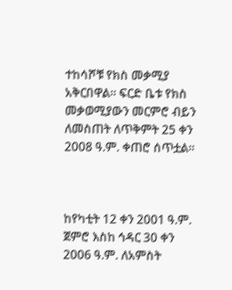ተከሳሾቹ የክስ መቃሚያ አቅርበዋል፡፡ ፍርድ ቤቱ የክስ መቃወሚያውን መርምሮ ብይን ለመስጠት ለጥቅምት 25 ቀን 2008 ዓ.ም. ቀጠሮ ሰጥቷል፡፡



ከየካቲት 12 ቀን 2001 ዓ.ም. ጀምሮ እስከ ኅዳር 30 ቀን 2006 ዓ.ም. ለአምስት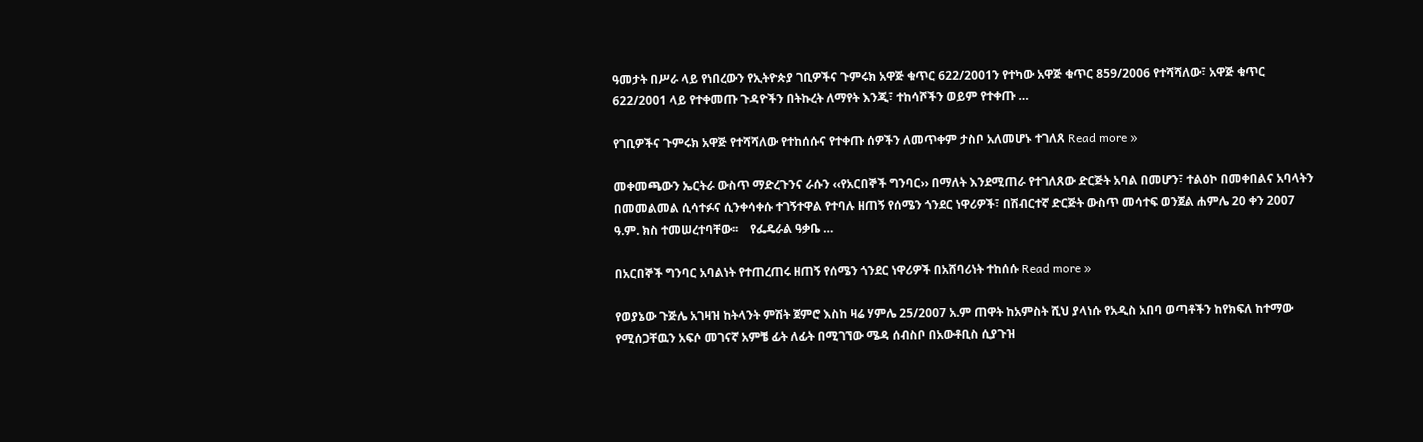ዓመታት በሥራ ላይ የነበረውን የኢትዮጵያ ገቢዎችና ጉምሩክ አዋጅ ቁጥር 622/2001ን የተካው አዋጅ ቁጥር 859/2006 የተሻሻለው፣ አዋጅ ቁጥር 622/2001 ላይ የተቀመጡ ጉዳዮችን በትኩረት ለማየት እንጂ፣ ተከሳሾችን ወይም የተቀጡ …

የገቢዎችና ጉምሩክ አዋጅ የተሻሻለው የተከሰሱና የተቀጡ ሰዎችን ለመጥቀም ታስቦ አለመሆኑ ተገለጸ Read more »

መቀመጫውን ኤርትራ ውስጥ ማድረጉንና ራሱን ‹‹የአርበኞች ግንባር›› በማለት እንደሚጠራ የተገለጸው ድርጅት አባል በመሆን፣ ተልዕኮ በመቀበልና አባላትን በመመልመል ሲሳተፉና ሲንቀሳቀሱ ተገኝተዋል የተባሉ ዘጠኝ የሰሜን ጎንደር ነዋሪዎች፣ በሽብርተኛ ድርጅት ውስጥ መሳተፍ ወንጀል ሐምሌ 20 ቀን 2007 ዓ.ም. ክስ ተመሠረተባቸው፡፡    የፌዴራል ዓቃቤ …

በአርበኞች ግንባር አባልነት የተጠረጠሩ ዘጠኝ የሰሜን ጎንደር ነዋሪዎች በአሸባሪነት ተከሰሱ Read more »

የወያኔው ጉጅሌ አገዛዝ ከትላንት ምሽት ጀምሮ እስከ ዛሬ ሃምሌ 25/2007 አ.ም ጠዋት ከአምስት ሺህ ያላነሱ የአዲስ አበባ ወጣቶችን ከየክፍለ ከተማው የሚሰጋቸዉን አፍሶ መገናኛ አምቼ ፊት ለፊት በሚገኘው ሜዳ ሰብስቦ በአውቶቢስ ሲያጉዝ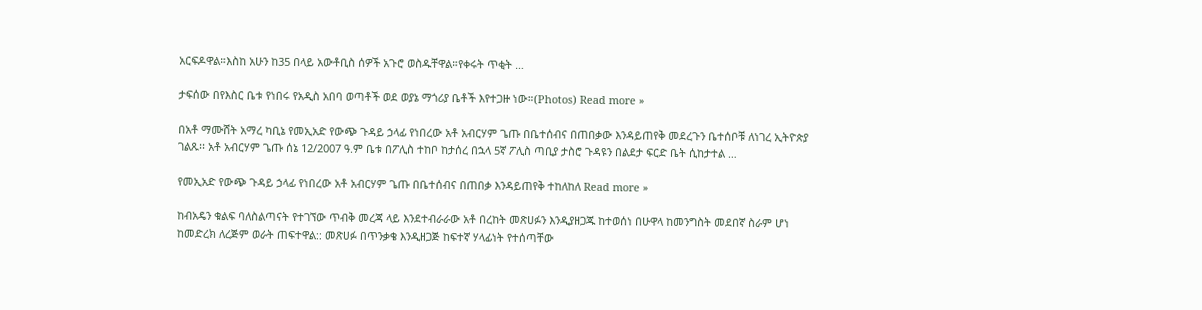አርፍዶዋል።እስከ አሁን ከ35 በላይ አውቶቢስ ሰዎች አጉሮ ወስዱቸዋል።የቀሩት ጥቂት …

ታፍሰው በየእስር ቤቱ የነበሩ የአዲስ አበባ ወጣቶች ወደ ወያኔ ማጎሪያ ቤቶች እየተጋዙ ነው።(Photos) Read more »

በአቶ ማሙሸት አማረ ካቢኔ የመኢአድ የውጭ ጉዳይ ኃላፊ የነበረው አቶ አብርሃም ጌጡ በቤተሰብና በጠበቃው እንዳይጠየቅ መደረጉን ቤተሰቦቹ ለነገረ ኢትዮጵያ ገልጹ፡፡ አቶ አብርሃም ጌጡ ሰኔ 12/2007 ዓ.ም ቤቱ በፖሊስ ተከቦ ከታሰረ በኋላ 5ኛ ፖሊስ ጣቢያ ታስሮ ጉዳዩን በልደታ ፍርድ ቤት ሲከታተል …

የመኢአድ የውጭ ጉዳይ ኃላፊ የነበረው አቶ አብርሃም ጌጡ በቤተሰብና በጠበቃ እንዳይጠየቅ ተከለከለ Read more »

ከብአዴን ቁልፍ ባለስልጣናት የተገኘው ጥብቅ መረጃ ላይ እንደተብራራው አቶ በረከት መጽሀፉን እንዲያዘጋጁ ከተወሰነ በሁዋላ ከመንግስት መደበኛ ስራም ሆነ ከመድረክ ለረጅም ወራት ጠፍተዋል:: መጽሀፉ በጥንቃቄ እንዲዘጋጅ ከፍተኛ ሃላፊነት የተሰጣቸው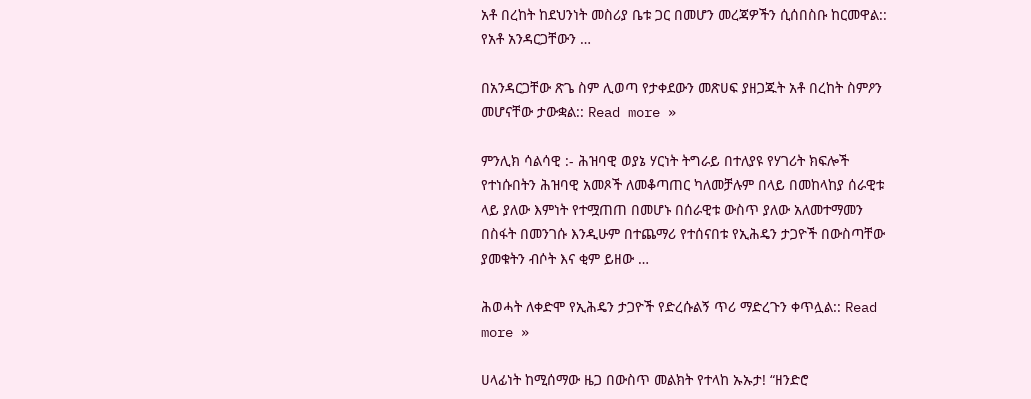አቶ በረከት ከደህንነት መስሪያ ቤቱ ጋር በመሆን መረጃዎችን ሲሰበስቡ ከርመዋል:: የአቶ አንዳርጋቸውን …

በአንዳርጋቸው ጽጌ ስም ሊወጣ የታቀደውን መጽሀፍ ያዘጋጁት አቶ በረከት ስምዖን መሆናቸው ታውቋል:: Read more »

ምንሊክ ሳልሳዊ :- ሕዝባዊ ወያኔ ሃርነት ትግራይ በተለያዩ የሃገሪት ክፍሎች የተነሱበትን ሕዝባዊ አመጾች ለመቆጣጠር ካለመቻሉም በላይ በመከላከያ ሰራዊቱ ላይ ያለው እምነት የተሟጠጠ በመሆኑ በሰራዊቱ ውስጥ ያለው አለመተማመን በስፋት በመንገሱ እንዲሁም በተጨማሪ የተሰናበቱ የኢሕዴን ታጋዮች በውስጣቸው ያመቁትን ብሶት እና ቂም ይዘው …

ሕወሓት ለቀድሞ የኢሕዴን ታጋዮች የድረሱልኝ ጥሪ ማድረጉን ቀጥሏል:: Read more »

ሀላፊነት ከሚሰማው ዜጋ በውስጥ መልክት የተላከ ኡኡታ! “ዘንድሮ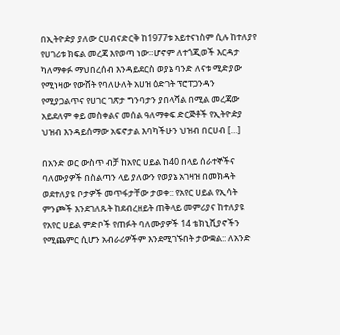በኢትዮዽያ ያለው ርሀብናድርቅ ከ1977ቱ አይተናነስም ሲሉ ከተለያየ የሀገሪቱ ክፍል መረጃ እየወጣ ነው።ሆኖም ለተጎጂወች እርዳታ ካለማቀፉ ማህበረሰብ እንዳይደርስ ወያኔ ባንድ ለናቱ ሚድያው የሚነዛው የውሸት የባለሁለት አሀዝ ዕድገት ፕሮፐጋንዳን የሚያጋልጥና የሀገር ገጽታ ግንባታን ያበላሻል በሚል መረጃው አይደለም ቀይ መስቀልና መሰል ዓለማቀፍ ድርጅቶች የኢትዮዽያ ህዝብ እንዳይሰማው አፍኖታል እባካችሁን ህዝብ በርሀብ […]

በአንድ ወር ውስጥ ብቻ ከአየር ሀይል ከ40 በላይ ሰራተኞችና ባለሙያዎች በስልጣን ላይ ያለውን የወያኔ አገዛዝ በመክዳት ወደተለያዩ ቦታዎች መጥፋታቸው ታወቀ:: የአየር ሀይል የኢሳት ምንጮች እንደገለጹት ከደብረዘይት ጠቅላይ መምሪያና ከተለያዩ የአየር ሀይል ምድቦች የጠፉት ባለሙያዎች 14 ቴክኒሺያኖችን የሚጨምር ሲሆን አብራሪዎችም እንደሚገኙበት ታውቋል:: ለአንድ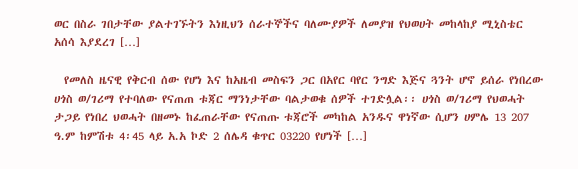ወር በስራ ገበታቸው ያልተገኙትን እነዚህን ሰራተኞችና ባለሙያዎች ለመያዝ የህወሀት መከላከያ ሚኒስቴር አሰሳ እያደረገ […]

  የመለስ ዜናዊ የቅርብ ሰው የሆነ እና ከአዜብ መስፍን ጋር በአየር ባየር ንግድ እጅና ጓንት ሆኖ ይሰራ የነበረው ሀጎስ ወ/ገሪማ የተባለው የናጠጠ ቱጃር ማንነታቸው ባልታወቁ ሰዎች ተገድሏል፡፡ ሀጎስ ወ/ገሪማ የህወሓት ታጋይ የነበረ ህወሓት በዘመኑ ከፈጠራቸው የናጠጡ ቱጃሮች መካከል አንዱና ዋነኛው ሲሆን ሀምሌ 13 207 ዓ.ም ከምሽቱ 4፡45 ላይ አ.አ ኮድ 2 ሰሌዳ ቁጥር 03220 የሆነች […]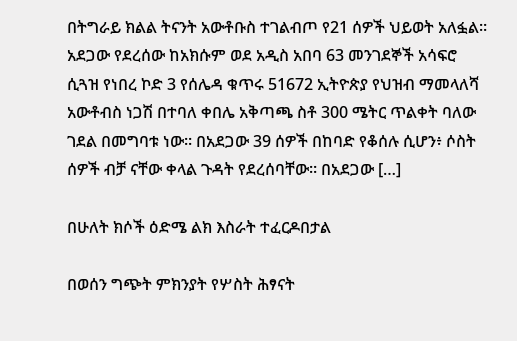በትግራይ ክልል ትናንት አውቶቡስ ተገልብጦ የ21 ሰዎች ህይወት አለፏል። አደጋው የደረሰው ከአክሱም ወደ አዲስ አበባ 63 መንገደኞች አሳፍሮ ሲጓዝ የነበረ ኮድ 3 የሰሌዳ ቁጥሩ 51672 ኢትዮጵያ የህዝብ ማመላለሻ አውቶብስ ነጋሽ በተባለ ቀበሌ አቅጣጫ ስቶ 300 ሜትር ጥልቀት ባለው ገደል በመግባቱ ነው። በአደጋው 39 ሰዎች በከባድ የቆሰሉ ሲሆን፥ ሶስት ሰዎች ብቻ ናቸው ቀላል ጉዳት የደረሰባቸው። በአደጋው […]

በሁለት ክሶች ዕድሜ ልክ እስራት ተፈርዶበታል

በወሰን ግጭት ምክንያት የሦስት ሕፃናት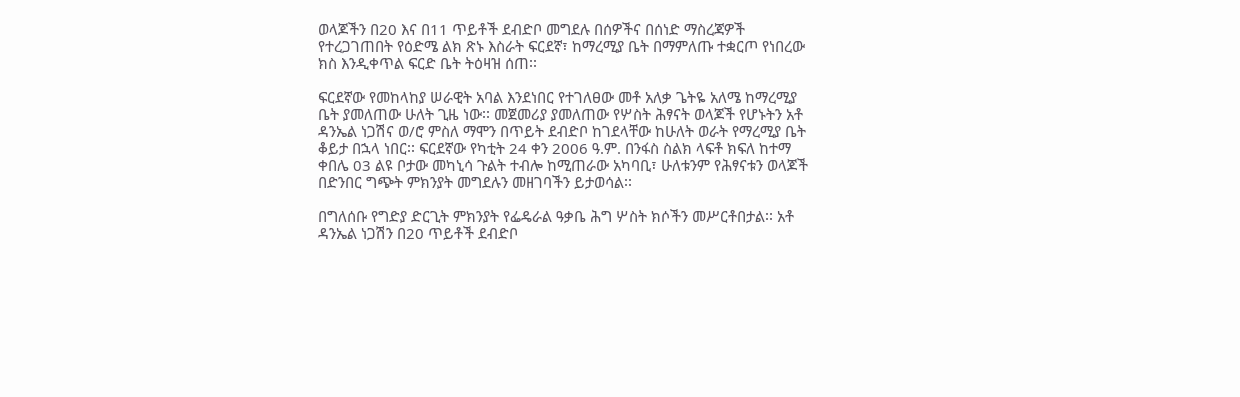ወላጆችን በ20 እና በ11 ጥይቶች ደብድቦ መግደሉ በሰዎችና በሰነድ ማስረጃዎች የተረጋገጠበት የዕድሜ ልክ ጽኑ እስራት ፍርደኛ፣ ከማረሚያ ቤት በማምለጡ ተቋርጦ የነበረው ክስ እንዲቀጥል ፍርድ ቤት ትዕዛዝ ሰጠ፡፡

ፍርደኛው የመከላከያ ሠራዊት አባል እንደነበር የተገለፀው መቶ አለቃ ጌትዬ አለሜ ከማረሚያ ቤት ያመለጠው ሁለት ጊዜ ነው፡፡ መጀመሪያ ያመለጠው የሦስት ሕፃናት ወላጆች የሆኑትን አቶ ዳንኤል ነጋሽና ወ/ሮ ምስለ ማሞን በጥይት ደብድቦ ከገደላቸው ከሁለት ወራት የማረሚያ ቤት ቆይታ በኋላ ነበር፡፡ ፍርደኛው የካቲት 24 ቀን 2006 ዓ.ም. በንፋስ ስልክ ላፍቶ ክፍለ ከተማ ቀበሌ 03 ልዩ ቦታው መካኒሳ ጉልት ተብሎ ከሚጠራው አካባቢ፣ ሁለቱንም የሕፃናቱን ወላጆች በድንበር ግጭት ምክንያት መግደሉን መዘገባችን ይታወሳል፡፡

በግለሰቡ የግድያ ድርጊት ምክንያት የፌዴራል ዓቃቤ ሕግ ሦስት ክሶችን መሥርቶበታል፡፡ አቶ ዳንኤል ነጋሽን በ20 ጥይቶች ደብድቦ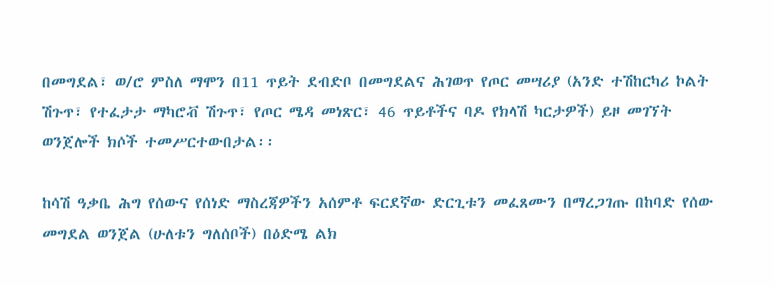በመግደል፣ ወ/ሮ ምስለ ማሞን በ11 ጥይት ደብድቦ በመግደልና ሕገወጥ የጦር መሣሪያ (አንድ ተሽከርካሪ ኮልት ሽጉጥ፣ የተፈታታ ማካሮቭ ሽጉጥ፣ የጦር ሜዳ መነጽር፣ 46 ጥይቶችና ባዶ የክላሽ ካርታዎች) ይዞ መገኘት ወንጀሎች ክሶች ተመሥርተውበታል፡፡

ከሳሽ ዓቃቤ ሕግ የሰውና የሰነድ ማስረጃዎችን አሰምቶ ፍርደኛው ድርጊቱን መፈጸሙን በማረጋገጡ በከባድ የሰው መግደል ወንጀል (ሁለቱን ግለሰቦች) በዕድሜ ልክ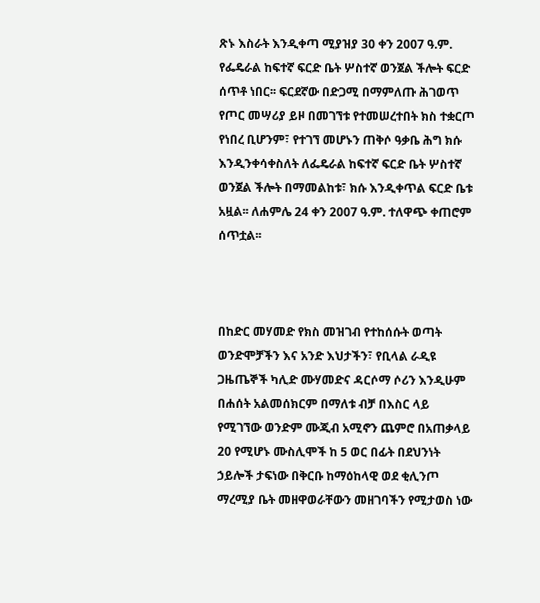ጽኑ እስራት እንዲቀጣ ሚያዝያ 30 ቀን 2007 ዓ.ም. የፌዴራል ከፍተኛ ፍርድ ቤት ሦስተኛ ወንጀል ችሎት ፍርድ ሰጥቶ ነበር፡፡ ፍርደኛው በድጋሚ በማምለጡ ሕገወጥ የጦር መሣሪያ ይዞ በመገኘቱ የተመሠረተበት ክስ ተቋርጦ የነበረ ቢሆንም፣ የተገኘ መሆኑን ጠቅሶ ዓቃቤ ሕግ ክሱ እንዲንቀሳቀስለት ለፌዴራል ከፍተኛ ፍርድ ቤት ሦስተኛ ወንጀል ችሎት በማመልከቱ፣ ክሱ እንዲቀጥል ፍርድ ቤቱ አዟል፡፡ ለሐምሌ 24 ቀን 2007 ዓ.ም. ተለዋጭ ቀጠሮም  ሰጥቷል፡፡



በከድር መሃመድ የክስ መዝገብ የተከሰሱት ወጣት ወንድሞቻችን እና አንድ እህታችን፣ የቢላል ራዲዩ ጋዜጤኞች ካሊድ ሙሃመድና ዳርሶማ ሶሪን እንዲሁም በሐሰት አልመሰክርም በማለቱ ብቻ በእስር ላይ የሚገኘው ወንድም ሙጂብ አሚኖን ጨምሮ በአጠቃላይ 20 የሚሆኑ ሙስሊሞች ከ 5 ወር በፊት በደህንነት ኃይሎች ታፍነው በቅርቡ ከማዕከላዊ ወደ ቂሊንጦ ማረሚያ ቤት መዘዋወራቸውን መዘገባችን የሚታወስ ነው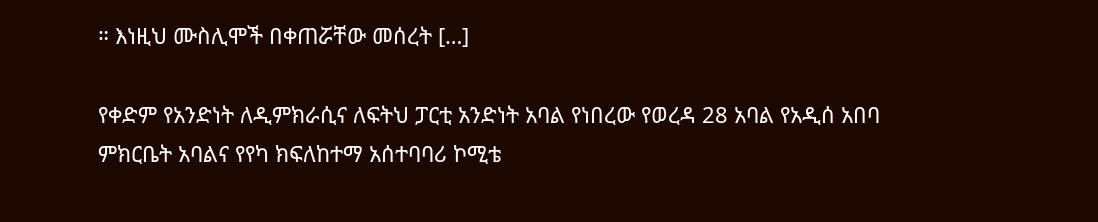። እነዚህ ሙስሊሞች በቀጠሯቸው መሰረት […]

የቀድም የአንድነት ለዲምክራሲና ለፍትህ ፓርቲ አንድነት አባል የነበረው የወረዳ 28 አባል የአዲሰ አበባ ምክርቤት አባልና የየካ ክፍለከተማ አሰተባባሪ ኮሚቴ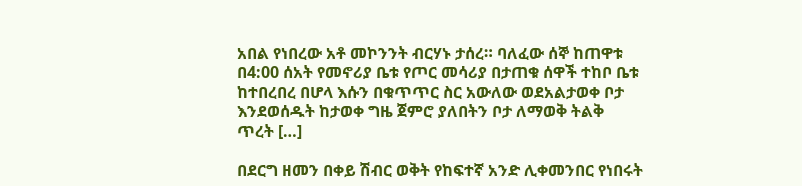አበል የነበረው አቶ መኮንንት ብርሃኑ ታሰረ። ባለፈው ሰኞ ከጠዋቱ በ4:00 ሰአት የመኖሪያ ቤቱ የጦር መሳሪያ በታጠቁ ሰዋች ተከቦ ቤቱ ከተበረበረ በሆላ እሱን በቁጥጥር ስር አውለው ወደአልታወቀ ቦታ እንደወሰዱት ከታወቀ ግዜ ጀምሮ ያለበትን ቦታ ለማወቅ ትልቅ ጥረት […]

በደርግ ዘመን በቀይ ሽብር ወቅት የከፍተኛ አንድ ሊቀመንበር የነበሩት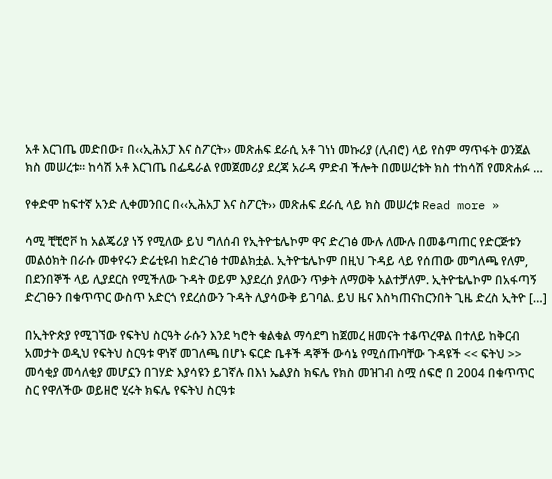አቶ እርገጤ መድበው፣ በ‹‹ኢሕአፓ እና ስፖርት›› መጽሐፍ ደራሲ አቶ ገነነ መኩሪያ (ሊብሮ) ላይ የስም ማጥፋት ወንጀል ክስ መሠረቱ፡፡ ከሳሽ አቶ እርገጤ በፌዴራል የመጀመሪያ ደረጃ አራዳ ምድብ ችሎት በመሠረቱት ክስ ተከሳሽ የመጽሐፉ …

የቀድሞ ከፍተኛ አንድ ሊቀመንበር በ‹‹ኢሕአፓ እና ስፖርት›› መጽሐፍ ደራሲ ላይ ክስ መሠረቱ Read more »

ሳሚ ቺቺሮቮ ከ አልጄሪያ ነኝ የሚለው ይህ ግለሰብ የኢትዮቴሌኮም ዋና ድረገፅ ሙሉ ለሙሉ በመቆጣጠር የድርጅቱን መልዕክት በራሱ መቀየሩን ድሬቲዩብ ከድረገፅ ተመልክቷል. ኢትዮቴሌኮም በዚህ ጉዳይ ላይ የሰጠው መግለጫ የለም, በደንበኞች ላይ ሊያደርስ የሚችለው ጉዳት ወይም እያደረሰ ያለውን ጥቃት ለማወቅ አልተቻለም. ኢትዮቴሌኮም በአፋጣኝ ድረገፁን በቁጥጥር ውስጥ አድርጎ የደረሰውን ጉዳት ሊያሳውቅ ይገባል. ይህ ዜና እስካጠናከርንበት ጊዜ ድረስ ኢትዮ […]

በኢትዮጵያ የሚገኘው የፍትህ ስርዓት ራሱን እንደ ካሮት ቁልቁል ማሳደግ ከጀመረ ዘመናት ተቆጥረዋል በተለይ ከቅርብ አመታት ወዲህ የፍትህ ስርዓቱ ዋነኛ መገለጫ በሆኑ ፍርድ ቤቶች ዳኞች ውሳኔ የሚሰጡባቸው ጉዳዩች << ፍትህ >> መሳቂያ መሳለቂያ መሆኗን በገሃድ እያሳዩን ይገኛሉ በእነ ኤልያስ ክፍሌ የክስ መዝገብ ስሟ ሰፍሮ በ 2004 በቁጥጥር ስር የዋለችው ወይዘሮ ሂሩት ክፍሌ የፍትህ ስርዓቱ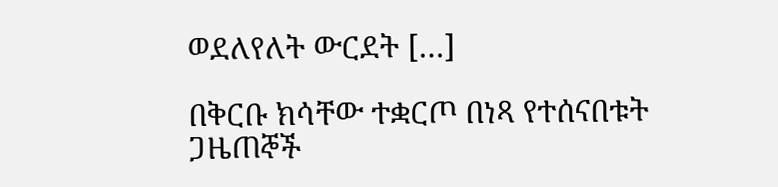ወደለየለት ውርደት […]

በቅርቡ ክሳቸው ተቋርጦ በነጻ የተሰናበቱት ጋዜጠኞች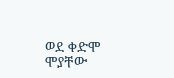ወደ ቀድሞ ሞያቸው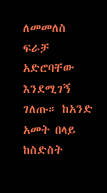ለመመለስ ፍራቻ አድሮባቸው እንደሚገኝ ገለጡ። ከአንድ አመት በላይ ከስድስት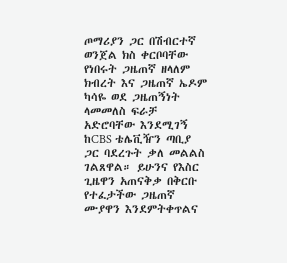ጦማሪያን ጋር በሽብርተኛ ወንጀል ክስ ቀርቦባቸው የነበሩት ጋዜጠኛ ዘላለም ክብረት እና ጋዜጠኛ ኤዶም ካሳዬ ወደ ጋዜጠኝነት ላመመለስ ፍራቻ አድሮባቸው እንደሚገኝ ከCBS ቴሌቪዥን ጣቢያ ጋር ባደረጉት ቃለ መልልስ ገልጸዋል። ይሁንና የእስር ጊዜዋን አጠናቅቃ በቅርቡ የተፈታችው ጋዜጠኛ ሙያዋን እንደምትቀጥልና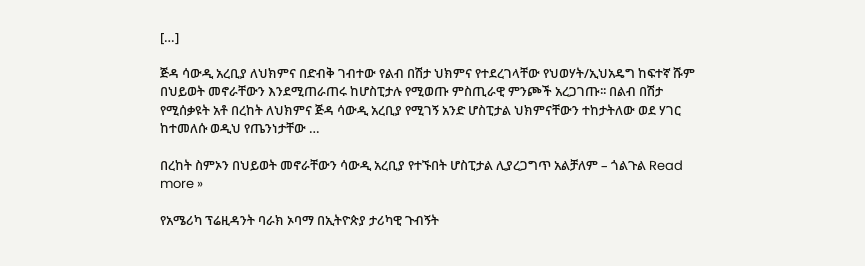[…]

ጅዳ ሳውዲ አረቢያ ለህክምና በድብቅ ገብተው የልብ በሽታ ህክምና የተደረገላቸው የህወሃት/ኢህአዴግ ከፍተኛ ሹም በህይወት መኖራቸውን እንደሚጠራጠሩ ከሆስፒታሉ የሚወጡ ምስጢራዊ ምንጮች አረጋገጡ፡፡ በልብ በሽታ የሚሰቃዩት አቶ በረከት ለህክምና ጅዳ ሳውዲ አረቢያ የሚገኝ አንድ ሆስፒታል ህክምናቸውን ተከታትለው ወደ ሃገር ከተመለሱ ወዲህ የጤንነታቸው …

በረከት ስምኦን በህይወት መኖራቸውን ሳውዲ አረቢያ የተኙበት ሆስፒታል ሊያረጋግጥ አልቻለም – ጎልጉል Read more »

የአሜሪካ ፕሬዚዳንት ባራክ ኦባማ በኢትዮጵያ ታሪካዊ ጉብኝት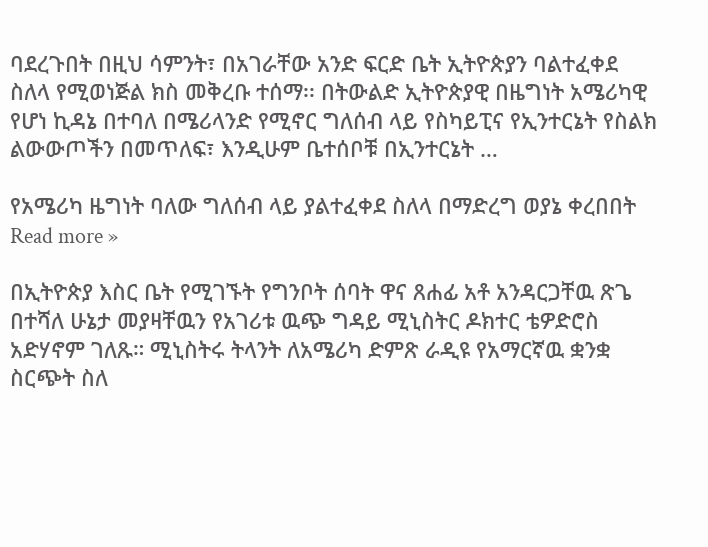ባደረጉበት በዚህ ሳምንት፣ በአገራቸው አንድ ፍርድ ቤት ኢትዮጵያን ባልተፈቀደ ስለላ የሚወነጅል ክስ መቅረቡ ተሰማ፡፡ በትውልድ ኢትዮጵያዊ በዜግነት አሜሪካዊ የሆነ ኪዳኔ በተባለ በሜሪላንድ የሚኖር ግለሰብ ላይ የስካይፒና የኢንተርኔት የስልክ ልውውጦችን በመጥለፍ፣ እንዲሁም ቤተሰቦቹ በኢንተርኔት …

የአሜሪካ ዜግነት ባለው ግለሰብ ላይ ያልተፈቀደ ስለላ በማድረግ ወያኔ ቀረበበት Read more »

በኢትዮጵያ እስር ቤት የሚገኙት የግንቦት ሰባት ዋና ጸሐፊ አቶ አንዳርጋቸዉ ጽጌ በተሻለ ሁኔታ መያዛቸዉን የአገሪቱ ዉጭ ግዳይ ሚኒስትር ዶክተር ቴዎድሮስ አድሃኖም ገለጹ። ሚኒስትሩ ትላንት ለአሜሪካ ድምጽ ራዲዩ የአማርኛዉ ቋንቋ ስርጭት ስለ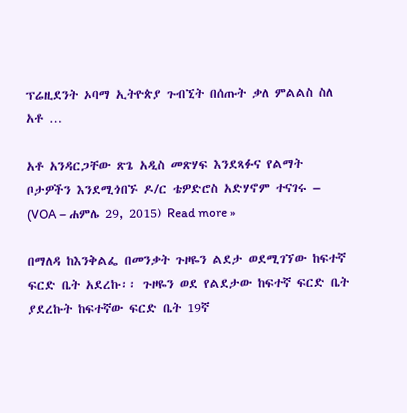ፕሬዚደንት ኦባማ ኢትዮጵያ ጉብኚት በሰጡት ቃለ ምልልስ ስለ አቶ …

አቶ አንዳርጋቸው ጽጌ አዲስ መጽሃፍ እንደጻፉና የልማት ቦታዎችን እንደሚጎበኙ ዶ/ር ቴዎድሮስ አድሃኖም ተናገሩ – (VOA – ሐምሌ 29, 2015) Read more »

በማለዳ ከእንቅልፌ በመንቃት ጉዞዬን ልደታ ወደሚገኘው ከፍተኛ ፍርድ ቤት አደረኩ፡፡ ጉዞዬን ወደ የልደታው ከፍተኛ ፍርድ ቤት ያደረኩት ከፍተኛው ፍርድ ቤት 19ኛ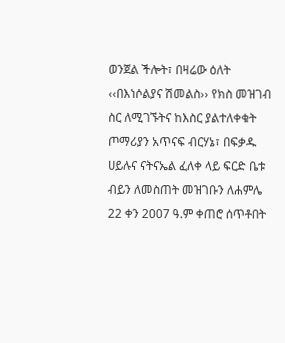ወንጀል ችሎት፣ በዛሬው ዕለት ‹‹በእነሶልያና ሽመልስ›› የክስ መዝገብ ስር ለሚገኙትና ከእስር ያልተለቀቁት ጦማሪያን አጥናፍ ብርሃኔ፣ በፍቃዱ ሀይሉና ናትናኤል ፈለቀ ላይ ፍርድ ቤቱ ብይን ለመስጠት መዝገቡን ለሐምሌ 22 ቀን 2007 ዓ.ም ቀጠሮ ሰጥቶበት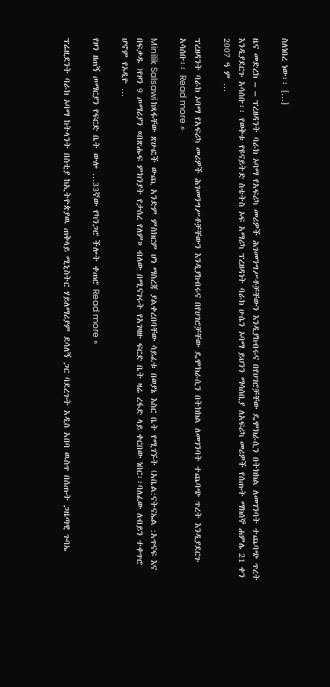ስለነበረ ነው፡፡ […]

ዜና መድረክ – – ፕረዘዳንት ባራክ ኦባማ የአፍሪካ መሪዎች ሕገመንግሥቶቻቸውን እንዲያከብሩና በየሀገሮቻቸው ዴሞክራሲን በትክክል ለመገንባት ተጨባጭ ጥረት እንዲያደርጉ አሳሰቡ፡፡ የወቅቱ የዩናይትድ ስቴትስ ኦፍ አማሪካ ፕረዘዳነት ባራክ ሁሴን ኦባማ ይህንን ማሳሰቢያ ለአፍሪካ መሪዎች የሰጡት ማክሰኞ ሐምሌ 21 ቀን 2007 ዓ ም …

ፕረዘዳንት ባራክ ኦባማ የአፍሪካ መሪዎች ሕገመንግሥቶቻቸውን እንዲያከብሩና በየሀገሮቻቸው ዴሞክራሲን በትክክል ለመገንባት ተጨባጭ ጥረት እንዲያደርጉ አሳሰቡ፡፡ Read more »

Minilik Salsawi ከጻፋቸው ጽሁፎች ውጪ አንድም ምስክርም ሆነ ማስረጃ ያልቀረበባቸው ሳይፈቱ በወያኔ እስር ቤት የሚገኙት (አቤል:ናትናኤል :አጥናፍ እና በፍቃዱ )የዞን 9 ጦማሪያን «በጽሑፍ ምክንያት የታሰረ የለም» ብለው በሚናገሩት የአገዛዙ ፍርድ ቤት ዛሬ ረፋድ ላይ ቀርበው ነበር፡፡ባለፈው ለብይን ተቀጥሮ ሆኖም የኦዲዮ …

የዞን ዘጠኝ ጦማርያን የፍርድ ቤት ውሎ …33ኛው የካንጋሮ ችሎት ቀጠሮ Read more »

ፕሬዚደንት ባራክ ኦባማ ከትላንት በስቲያ ከኢትዮጵያዉ ጠቅላይ ሚኒስትር ሃይለማሪያም ደሳለኝ ጋር ባደረጉት አዲስ አበባ ዉስጥ በሰጡት ጋዜጣዊ ጉባኤ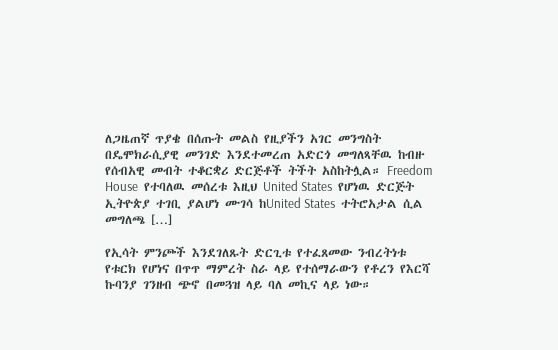ለጋዜጠኛ ጥያቄ በሰጡት መልስ የዚያችን አገር መንግስት በዴሞክራሲያዊ መንገድ እንደተመረጠ አድርጎ መግለጻቸዉ ከብዙ የሰብአዊ መብት ተቆርቋሪ ድርጅቶች ትችት አስከትሏል። Freedom House  የተባለዉ መሰረቱ እዚህ United States  የሆነዉ ድርጅት ኢትዮጵያ ተገቢ ያልሆነ ሙገሳ ከUnited States  ተትሮአታል ሲል መግለጫ […]

የኢሳት ምንጮች እንደገለጹት ድርጊቱ የተፈጸመው ንብረትነቱ የቱርክ የሆነና በጥጥ ማምረት ስራ ላይ የተሰማራውን የቶረን የእርሻ ኩባንያ ገንዘብ ጭኖ በመጓዝ ላይ ባለ መኪና ላይ ነው።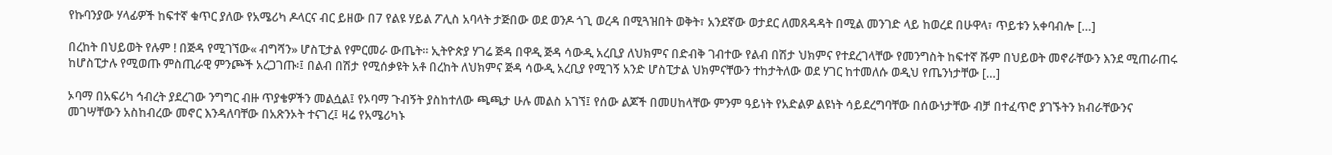የኩባንያው ሃላፊዎች ከፍተኛ ቁጥር ያለው የአሜሪካ ዶላርና ብር ይዘው በ7 የልዩ ሃይል ፖሊስ አባላት ታጅበው ወደ ወንዶ ጎጊ ወረዳ በሚጓዝበት ወቅት፣ አንደኛው ወታደር ለመጸዳዳት በሚል መንገድ ላይ ከወረደ በሁዋላ፣ ጥይቱን አቀባብሎ […]

በረከት በህይወት የሉም ! በጅዳ የሚገኘው« ብግሻን» ሆስፒታል የምርመራ ውጤት። ኢትዮጵያ ሃገሬ ጅዳ በዋዲ ጅዳ ሳውዲ አረቢያ ለህክምና በድብቅ ገብተው የልብ በሽታ ህክምና የተደረገላቸው የመንግስት ከፍተኛ ሹም በህይወት መኖራቸውን እንደ ሚጠራጠሩ ከሆስፒታሉ የሚወጡ ምስጢራዊ ምንጮች አረጋገጡ፡፤ በልብ በሽታ የሚሰቃዩት አቶ በረከት ለህክምና ጅዳ ሳውዲ አረቢያ የሚገኝ አንድ ሆስፒታል ህክምናቸውን ተከታትለው ወደ ሃገር ከተመለሱ ወዲህ የጤንነታቸው […]

ኦባማ በአፍሪካ ኅብረት ያደረገው ንግግር ብዙ ጥያቄዎችን መልሷል፤ የኦባማ ጉብኝት ያስከተለው ጫጫታ ሁሉ መልስ አገኘ፤ የሰው ልጆች በመሀከላቸው ምንም ዓይነት የአድልዎ ልዩነት ሳይደረግባቸው በሰውነታቸው ብቻ በተፈጥሮ ያገኙትን ክብራቸውንና መገሣቸውን አስከብረው መኖር እንዳለባቸው በአጽንኦት ተናገረ፤ ዛሬ የአሜሪካኑ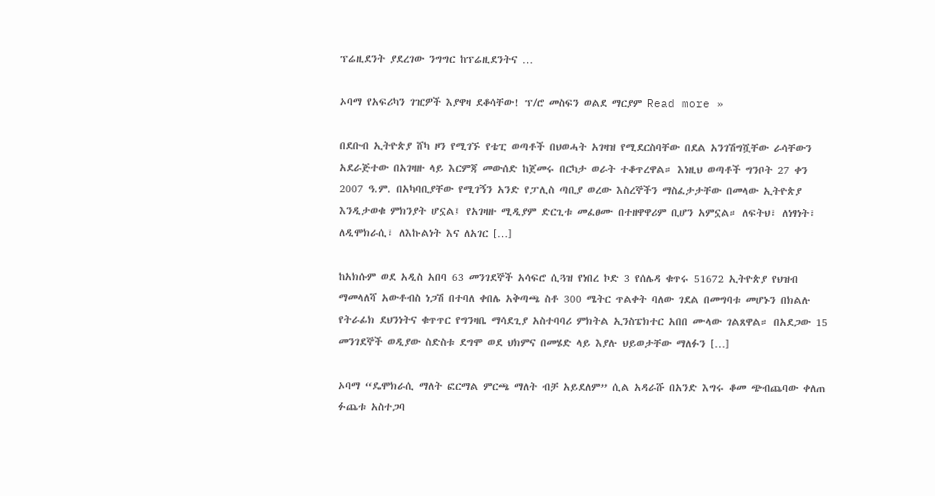ፕሬዚደንት ያደረገው ንግግር ከፕሬዚደንትና …

ኦባማ የአፍሪካን ገዢዎች እያዋዛ ደቆሳቸው! ፕ/ሮ መስፍን ወልደ ማርያም Read more »

በደቡብ ኢትዮጵያ ሸካ ዞን የሚገኙ የቴፒ ወጣቶች በህወሓት አገዛዝ የሚደርስባቸው በደል አንገሽግሿቸው ራሳቸውን አደራጅተው በአገዛዙ ላይ እርምጃ መውሰድ ከጀመሩ በርካታ ወራት ተቆጥረዋል። እነዚህ ወጣቶች ግንቦት 27 ቀን 2007 ዓ.ም. በአካባቢያቸው የሚገኝን አንድ የፓሊስ ጣቢያ ወረው እስረኞችን ማስፈታታቸው በመላው ኢትዮጵያ እንዲታወቁ ምክንያት ሆኗል፤ የአገዛዙ ሚዲያም ድርጊቱ መፈፀሙ በተዘዋዋሪም ቢሆን አምኗል። ለፍትህ፣ ለነፃነት፣ ለዲሞክራሲ፣ ለእኩልነት እና ለአገር […]

ከአክሱም ወደ አዲስ አበባ 63 መንገደኞች አሳፍሮ ሲጓዝ የነበረ ኮድ 3 የሰሌዳ ቁጥሩ 51672 ኢትዮጵያ የህዝብ ማመላለሻ አውቶብስ ነጋሽ በተባለ ቀበሌ አቅጣጫ ስቶ 300 ሜትር ጥልቀት ባለው ገደል በመግባቱ መሆኑን በክልሉ የትራፊክ ደህንነትና ቁጥጥር የግንዛቤ ማሳደጊያ አስተባባሪ ምክትል ኢንስፔክተር አበበ ሙላው ገልጸዋል። በአደጋው 15 መንገደኞች ወዲያው ስድስቱ ደግሞ ወደ ህክምና በመሄድ ላይ እያሉ ህይወታቸው ማለፉን […]

ኦባማ “ዴሞክራሲ ማለት ፎርማል ምርጫ ማለት ብቻ አይደለም” ሲል አዳራሹ በአንድ እግሩ ቆመ ጭብጨባው ቀለጠ ፉጨቱ አስተጋባ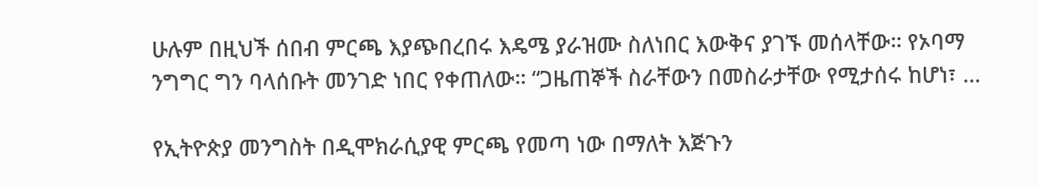ሁሉም በዚህች ሰበብ ምርጫ እያጭበረበሩ እዴሜ ያራዝሙ ስለነበር እውቅና ያገኙ መሰላቸው። የኦባማ ንግግር ግን ባላሰቡት መንገድ ነበር የቀጠለው። “ጋዜጠኞች ስራቸውን በመስራታቸው የሚታሰሩ ከሆነ፣ …

የኢትዮጵያ መንግስት በዲሞክራሲያዊ ምርጫ የመጣ ነው በማለት እጅጉን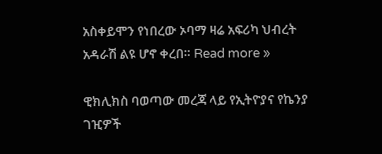አስቀይሞን የነበረው ኦባማ ዛሬ አፍሪካ ህብረት አዳራሽ ልዩ ሆኖ ቀረበ። Read more »

ዊክሊክስ ባወጣው መረጃ ላይ የኢትዮያና የኬንያ ገዢዎች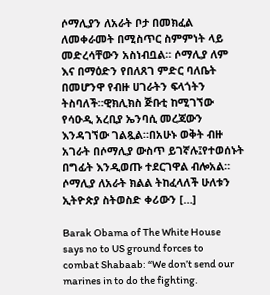ሶማሊያን ለአራት ቦታ በመክፈል ለመቀራመት በሚስጥር ስምምነት ላይ መድረሳቸውን አስነብቧል። ሶማሊያ ለም እና በማዕድን የበለጸገ ምድር ባለቤት በመሆንዋ የብዙ ሀገራትን ፍላጎትን ትስባለች።ዊክሊክስ ጅቡቲ ከሚገኘው የሳዑዲ አረቢያ ኤንባሲ መረጃውን እንዳገኘው ገልጿል።በአሁኑ ወቅት ብዙ አገራት በሶማሊያ ውስጥ ይገኛሉ፤የተወሰኑት በግፊት እንዲወጡ ተደርገዋል ብሎአል። ሶማሊያ ለአራት ክልል ትከፈላለች ሁለቱን ኢትዮጵያ ስትወስድ ቀሪውን […]

Barak Obama of The White House says no to US ground forces to combat Shabaab: “We don’t send our marines in to do the fighting.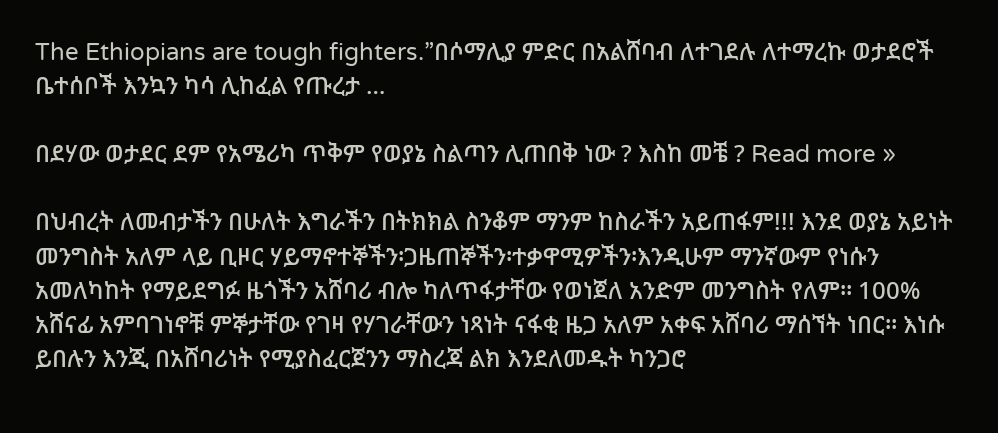The Ethiopians are tough fighters.”በሶማሊያ ምድር በአልሸባብ ለተገደሉ ለተማረኩ ወታደሮች ቤተሰቦች እንኳን ካሳ ሊከፈል የጡረታ …

በደሃው ወታደር ደም የአሜሪካ ጥቅም የወያኔ ስልጣን ሊጠበቅ ነው ? እስከ መቼ ? Read more »

በህብረት ለመብታችን በሁለት እግራችን በትክክል ስንቆም ማንም ከስራችን አይጠፋም!!! እንደ ወያኔ አይነት መንግስት አለም ላይ ቢዞር ሃይማኖተኞችን፡ጋዜጠኞችን፡ተቃዋሚዎችን፡እንዲሁም ማንኛውም የነሱን አመለካከት የማይደግፉ ዜጎችን አሸባሪ ብሎ ካለጥፋታቸው የወነጀለ አንድም መንግስት የለም። 100% አሸናፊ አምባገነኖቹ ምኞታቸው የገዛ የሃገራቸውን ነጻነት ናፋቂ ዜጋ አለም አቀፍ አሸባሪ ማሰኘት ነበር። እነሱ ይበሉን እንጂ በአሸባሪነት የሚያስፈርጀንን ማስረጃ ልክ እንደለመዱት ካንጋሮ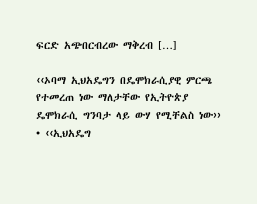ፍርድ አጭበርብረው ማቅረብ […]

‹‹ኦባማ ኢህአዴግን በዴሞክራሲያዊ ምርጫ የተመረጠ ነው ማለታቸው የኢትዮጵያ ዴሞክራሲ ግንባታ ላይ ውሃ የሚቸልስ ነው›› • ‹‹ኢህአዴግ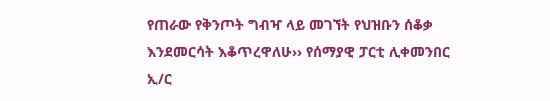የጠራው የቅንጦት ግብዣ ላይ መገኘት የህዝቡን ሰቆቃ እንደመርሳት እቆጥረዋለሁ›› የሰማያዊ ፓርቲ ሊቀመንበር ኢ/ር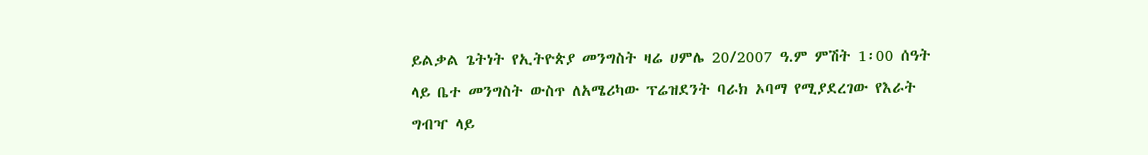ይልቃል ጌትነት የኢትዮጵያ መንግስት ዛሬ ሀምሌ 20/2007 ዓ.ም ምሽት 1፡00 ሰዓት ላይ ቤተ መንግስት ውስጥ ለአሜሪካው ፕሬዝደንት ባራክ ኦባማ የሚያደረገው የእራት ግብዣ ላይ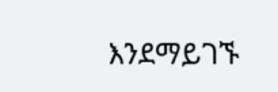እንደማይገኙ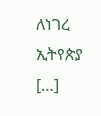ለነገረ ኢትየጵያ […]